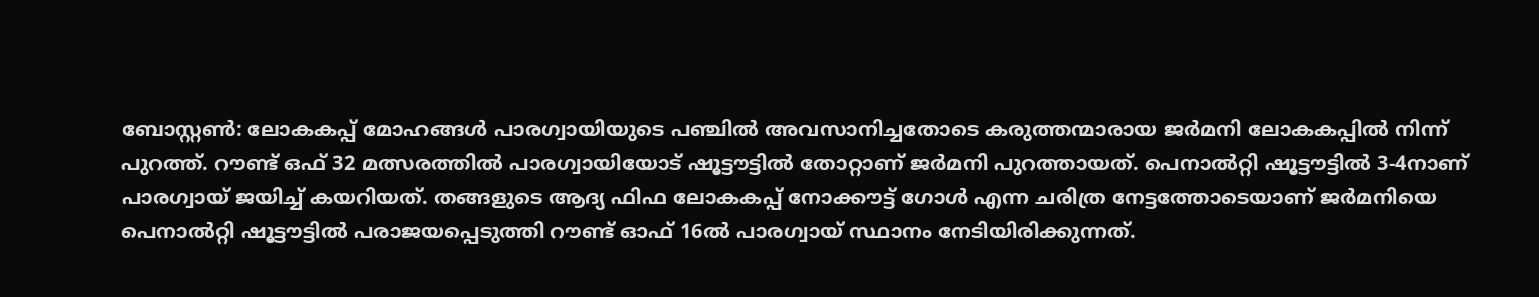ബോസ്റ്റൺ: ലോകകപ്പ് മോഹങ്ങൾ പാരഗ്വായിയുടെ പഞ്ചിൽ അവസാനിച്ചതോടെ കരുത്തന്മാരായ ജർമനി ലോകകപ്പിൽ നിന്ന് പുറത്ത്. റൗണ്ട് ഒഫ് 32 മത്സരത്തിൽ പാരഗ്വായിയോട് ഷൂട്ടൗട്ടിൽ തോറ്റാണ് ജർമനി പുറത്തായത്. പെനാൽറ്റി ഷൂട്ടൗട്ടിൽ 3-4നാണ് പാരഗ്വായ് ജയിച്ച് കയറിയത്. തങ്ങളുടെ ആദ്യ ഫിഫ ലോകകപ്പ് നോക്കൗട്ട് ഗോൾ എന്ന ചരിത്ര നേട്ടത്തോടെയാണ് ജർമനിയെ പെനാൽറ്റി ഷൂട്ടൗട്ടിൽ പരാജയപ്പെടുത്തി റൗണ്ട് ഓഫ് 16ൽ പാരഗ്വായ് സ്ഥാനം നേടിയിരിക്കുന്നത്.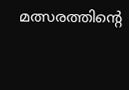മത്സരത്തിന്റെ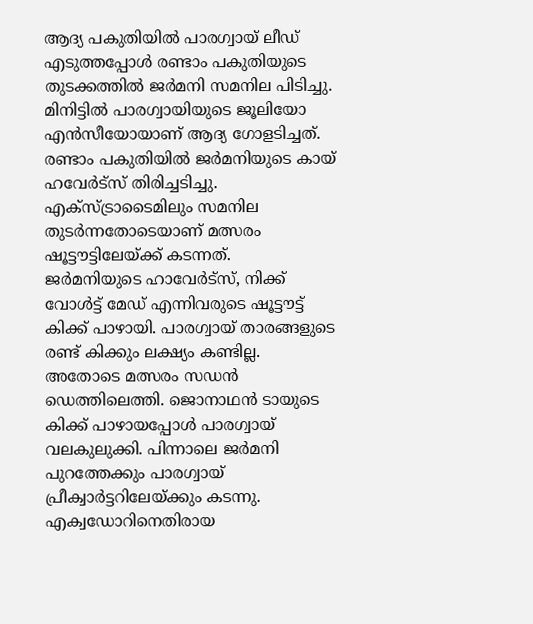ആദ്യ പകുതിയിൽ പാരഗ്വായ് ലീഡ് എടുത്തപ്പോൾ രണ്ടാം പകുതിയുടെ തുടക്കത്തിൽ ജർമനി സമനില പിടിച്ചു. മിനിട്ടിൽ പാരഗ്വായിയുടെ ജൂലിയോ എൻസീയോയാണ് ആദ്യ ഗോളടിച്ചത്. രണ്ടാം പകുതിയിൽ ജർമനിയുടെ കായ് ഹവേർട്സ് തിരിച്ചടിച്ചു. എക്സ്ട്രാടൈമിലും സമനില തുടർന്നതോടെയാണ് മത്സരം ഷൂട്ടൗട്ടിലേയ്ക്ക് കടന്നത്.
ജർമനിയുടെ ഹാവേർട്സ്, നിക്ക് വോൾട്ട് മേഡ് എന്നിവരുടെ ഷൂട്ടൗട്ട് കിക്ക് പാഴായി. പാരഗ്വായ് താരങ്ങളുടെ രണ്ട് കിക്കും ലക്ഷ്യം കണ്ടില്ല. അതോടെ മത്സരം സഡൻ ഡെത്തിലെത്തി. ജൊനാഥൻ ടായുടെ കിക്ക് പാഴായപ്പോൾ പാരഗ്വായ് വലകുലുക്കി. പിന്നാലെ ജർമനി പുറത്തേക്കും പാരഗ്വായ് പ്രീക്വാർട്ടറിലേയ്ക്കും കടന്നു. എക്വഡോറിനെതിരായ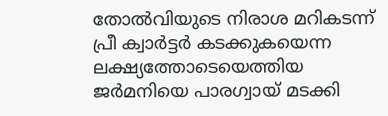തോൽവിയുടെ നിരാശ മറികടന്ന് പ്രീ ക്വാർട്ടർ കടക്കുകയെന്ന ലക്ഷ്യത്തോടെയെത്തിയ ജർമനിയെ പാരഗ്വായ് മടക്കി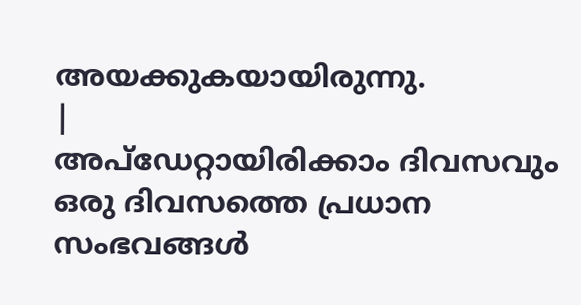അയക്കുകയായിരുന്നു.
|
അപ്ഡേറ്റായിരിക്കാം ദിവസവും
ഒരു ദിവസത്തെ പ്രധാന സംഭവങ്ങൾ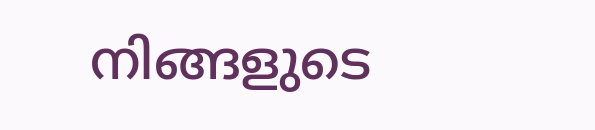നിങ്ങളുടെ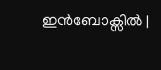ഇൻബോക്സിൽ |